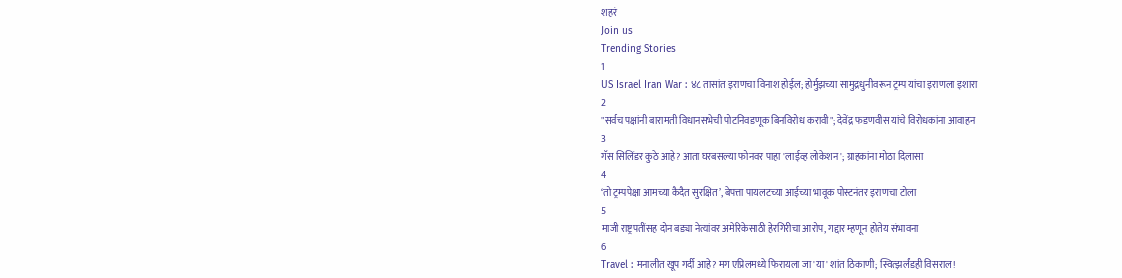शहरं
Join us
Trending Stories
1
US Israel Iran War : ४८ तासांत इराणचा विनाश होईल; होर्मुझच्या सामुद्रधुनीवरून ट्रम्प यांचा इराणला इशारा
2
"सर्वच पक्षांनी बारामती विधानसभेची पोटनिवडणूक बिनविरोध करावी"; देवेंद्र फडणवीस यांचे विरोधकांना आवाहन
3
गॅस सिलिंडर कुठे आहे? आता घरबसल्या फोनवर पाहा 'लाईव्ह लोकेशन'; ग्राहकांना मोठा दिलासा
4
‘तो ट्रम्पपेक्षा आमच्या कैदैत सुरक्षित’, बेपत्ता पायलटच्या आईच्या भावूक पोस्टनंतर इराणचा टोला
5
माजी राष्ट्रपतींसह दोन बड्या नेत्यांवर अमेरिकेसाठी हेरगिरीचा आरोप, गद्दार म्हणून होतेय संभावना
6
Travel : मनालीत खूप गर्दी आहे? मग एप्रिलमध्ये फिरायला जा 'या' शांत ठिकाणी; स्वित्झर्लंडही विसराल!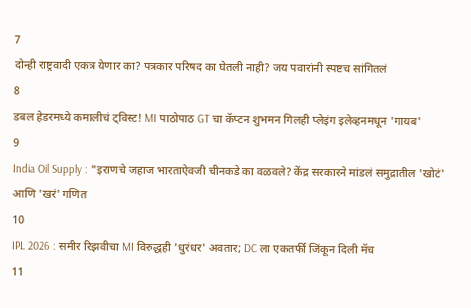7
दोन्ही राष्ट्रवादी एकत्र येणार का? पत्रकार परिषद का घेतली नाही? जय पवारांनी स्पष्टच सांगितलं
8
डबल हेडरमध्ये कमालीचं ट्विस्ट! MI पाठोपाठ GT चा कॅप्टन शुभमन गिलही प्लेइंग इलेव्हनमधून 'गायब'
9
India Oil Supply : "इराणचे जहाज भारताऐवजी चीनकडे का वळवले? केंद्र सरकारने मांडलं समुद्रातील 'खोटं' आणि 'खरं' गणित
10
IPL 2026 : समीर रिझवीचा MI विरुद्धही 'धुरंधर' अवतार; DC ला एकतर्फी जिंकून दिली मॅच
11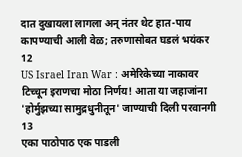दात दुखायला लागला अन् नंतर थेट हात-पाय कापण्याची आली वेळ; तरुणासोबत घडलं भयंकर
12
US Israel Iran War : अमेरिकेच्या नाकावर टिच्चून इराणचा मोठा निर्णय! आता या जहाजांना 'होर्मुझच्या सामुद्रधुनीतून' जाण्याची दिली परवानगी
13
एका पाठोपाठ एक पाडली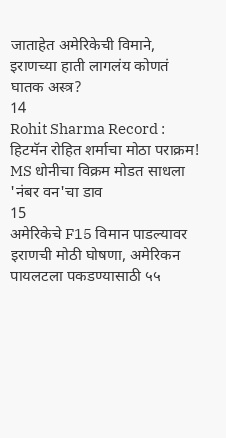जाताहेत अमेरिकेची विमाने, इराणच्या हाती लागलंय कोणतं घातक अस्त्र?
14
Rohit Sharma Record : हिटमॅन रोहित शर्माचा मोठा पराक्रम! MS धोनीचा विक्रम मोडत साधला 'नंबर वन'चा डाव
15
अमेरिकेचे F15 विमान पाडल्यावर इराणची मोठी घोषणा, अमेरिकन पायलटला पकडण्यासाठी ५५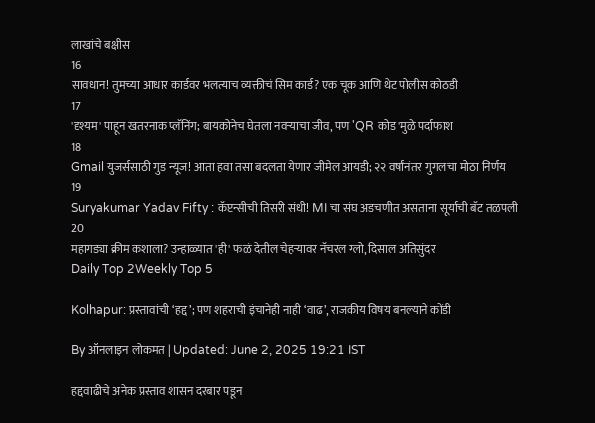लाखांचे बक्षीस
16
सावधान! तुमच्या आधार कार्डवर भलत्याच व्यक्तीचं सिम कार्ड? एक चूक आणि थेट पोलीस कोठडी
17
'दृश्यम' पाहून खतरनाक प्लॅनिंग; बायकोनेच घेतला नवऱ्याचा जीव, पण 'QR कोड'मुळे पर्दाफाश
18
Gmail युजर्ससाठी गुड न्यूज! आता हवा तसा बदलता येणार जीमेल आयडी; २२ वर्षांनंतर गुगलचा मोठा निर्णय
19
Suryakumar Yadav Fifty : कॅप्टन्सीची तिसरी संधी! MI चा संघ अडचणीत असताना सूर्याची बॅट तळपली
20
महागड्या क्रीम कशाला? उन्हाळ्यात 'ही' फळं देतील चेहऱ्यावर नॅचरल ग्लो, दिसाल अतिसुंदर
Daily Top 2Weekly Top 5

Kolhapur: प्रस्तावांची ‘हद्द’; पण शहराची इंचानेही नाही ‘वाढ’, राजकीय विषय बनल्याने कोंडी

By ऑनलाइन लोकमत | Updated: June 2, 2025 19:21 IST

हद्दवाढीचे अनेक प्रस्ताव शासन दरबार पडून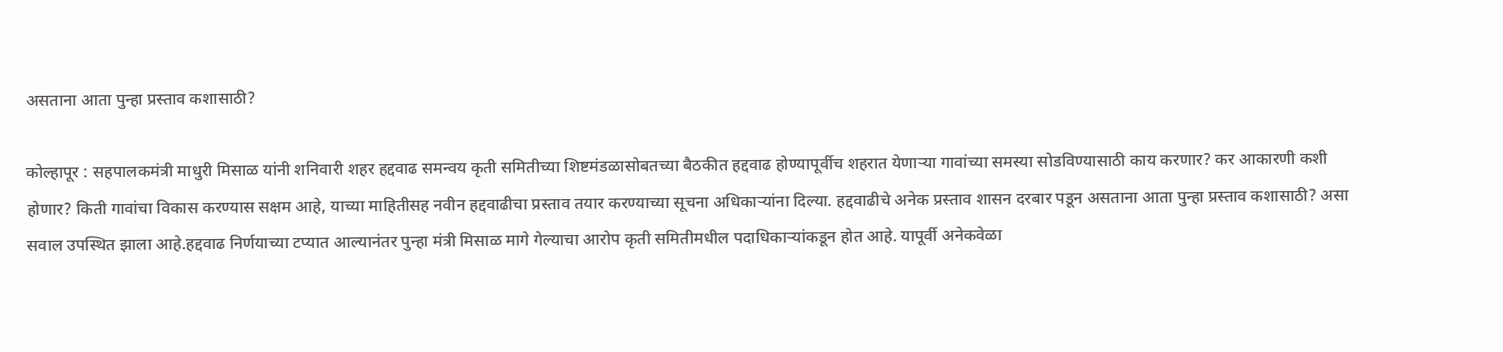असताना आता पुन्हा प्रस्ताव कशासाठी?

कोल्हापूर : सहपालकमंत्री माधुरी मिसाळ यांनी शनिवारी शहर हद्दवाढ समन्वय कृती समितीच्या शिष्टमंडळासोबतच्या बैठकीत हद्दवाढ होण्यापूर्वीच शहरात येणाऱ्या गावांच्या समस्या सोडविण्यासाठी काय करणार? कर आकारणी कशी होणार? किती गावांचा विकास करण्यास सक्षम आहे, याच्या माहितीसह नवीन हद्दवाढीचा प्रस्ताव तयार करण्याच्या सूचना अधिकाऱ्यांना दिल्या. हद्दवाढीचे अनेक प्रस्ताव शासन दरबार पडून असताना आता पुन्हा प्रस्ताव कशासाठी? असा सवाल उपस्थित झाला आहे.हद्दवाढ निर्णयाच्या टप्यात आल्यानंतर पुन्हा मंत्री मिसाळ मागे गेल्याचा आरोप कृती समितीमधील पदाधिकाऱ्यांकडून होत आहे. यापूर्वी अनेकवेळा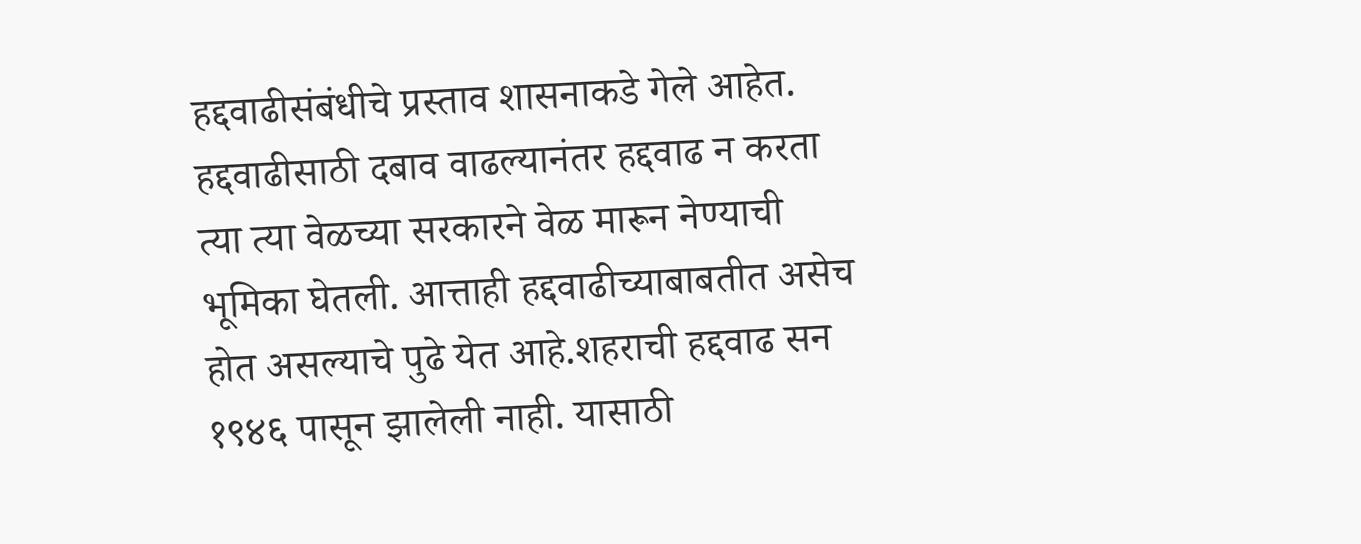हद्दवाढीसंबंधीचे प्रस्ताव शासनाकडे गेले आहेत. हद्दवाढीसाठी दबाव वाढल्यानंतर हद्दवाढ न करता त्या त्या वेळच्या सरकारने वेळ मारून नेण्याची भूमिका घेतली. आत्ताही हद्दवाढीच्याबाबतीत असेच होत असल्याचे पुढे येत आहे.शहराची हद्दवाढ सन १९४६ पासून झालेली नाही. यासाठी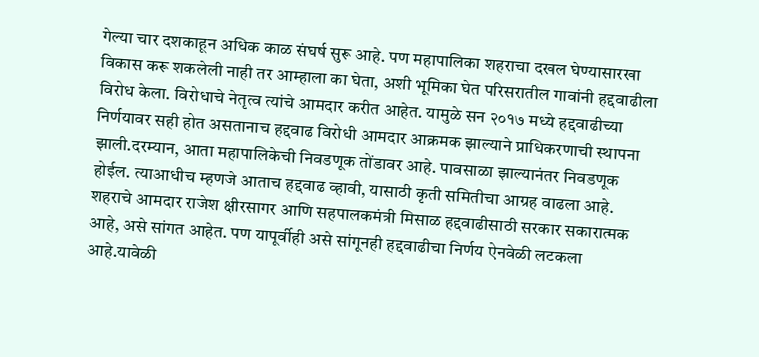गेल्या चार दशकाहून अधिक काळ संघर्ष सुरू आहे. पण महापालिका शहराचा दखल घेण्यासारखा विकास करू शकलेली नाही तर आम्हाला का घेता, अशी भूमिका घेत परिसरातील गावांनी हद्दवाढीला विरोध केला. विरोधाचे नेतृत्व त्यांचे आमदार करीत आहेत. यामुळे सन २०१७ मध्ये हद्दवाढीच्या निर्णयावर सही होत असतानाच हद्दवाढ विरोधी आमदार आक्रमक झाल्याने प्राधिकरणाची स्थापना झाली.दरम्यान, आता महापालिकेची निवडणूक तोंडावर आहे. पावसाळा झाल्यानंतर निवडणूक होईल. त्याआधीच म्हणजे आताच हद्दवाढ व्हावी, यासाठी कृती समितीचा आग्रह वाढला आहे. शहराचे आमदार राजेश क्षीरसागर आणि सहपालकमंत्री मिसाळ हद्दवाढीसाठी सरकार सकारात्मक आहे, असे सांगत आहेत. पण यापूर्वीही असे सांगूनही हद्दवाढीचा निर्णय ऐनवेळी लटकला आहे.यावेळी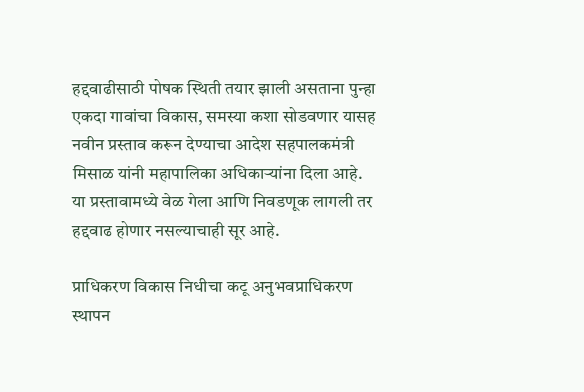हद्दवाढीसाठी पोषक स्थिती तयार झाली असताना पुन्हा एकदा गावांचा विकास, समस्या कशा सोडवणार यासह नवीन प्रस्ताव करून देण्याचा आदेश सहपालकमंत्री मिसाळ यांनी महापालिका अधिकाऱ्यांना दिला आहे. या प्रस्तावामध्ये वेळ गेला आणि निवडणूक लागली तर हद्दवाढ होणार नसल्याचाही सूर आहे.

प्राधिकरण विकास निधीचा कटू अनुभवप्राधिकरण स्थापन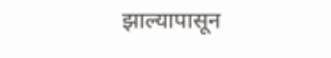झाल्यापासून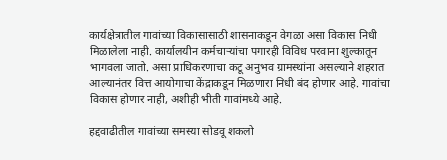कार्यक्षेत्रातील गावांच्या विकासासाठी शासनाकडून वेगळा असा विकास निधी मिळालेला नाही. कार्यालयीन कर्मचाऱ्यांचा पगारही विविध परवाना शुल्कातून भागवला जातो. असा प्राधिकरणाचा कटू अनुभव ग्रामस्थांना असल्याने शहरात आल्यानंतर वित्त आयोगाचा केंद्राकडून मिळणारा निधी बंद होणार आहे. गावांचा विकास होणार नाही, अशीही भीती गावांमध्ये आहे.

हद्दवाढीतील गावांच्या समस्या सोडवू शकलो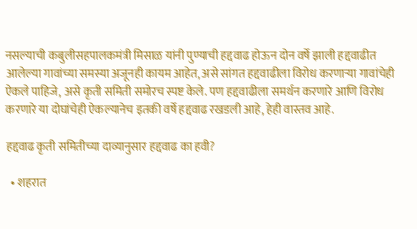नसल्याची कबुलीसहपालकमंत्री मिसाळ यांनी पुण्याची हद्दवाढ होऊन दोन वर्षे झाली हद्दवाढीत आलेल्या गावांच्या समस्या अजूनही कायम आहेत, असे सांगत हद्दवाढीला विरोध करणाऱ्या गावांचेही ऐकले पाहिजे, असे कृती समिती समोरच स्पष्ट केले. पण हद्दवाढीला समर्थन करणारे आणि विरोध करणारे या दोघांचेही ऐकल्यानेच इतकी वर्षे हद्दवाढ रखडली आहे, हेही वास्तव आहे.

हद्दवाढ कृती समितीच्या दाव्यानुसार हद्दवाढ का हवी?

  • शहरात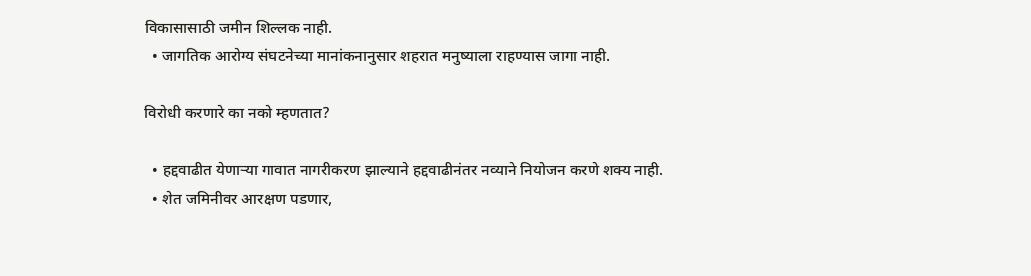विकासासाठी जमीन शिल्लक नाही.
  • जागतिक आरोग्य संघटनेच्या मानांकनानुसार शहरात मनुष्याला राहण्यास जागा नाही.

विरोधी करणारे का नको म्हणतात?

  • हद्दवाढीत येणाऱ्या गावात नागरीकरण झाल्याने हद्दवाढीनंतर नव्याने नियोजन करणे शक्य नाही.
  • शेत जमिनीवर आरक्षण पडणार,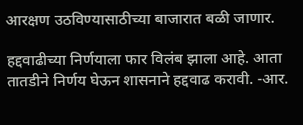आरक्षण उठविण्यासाठीच्या बाजारात बळी जाणार.

हद्दवाढीच्या निर्णयाला फार विलंब झाला आहे. आता तातडीने निर्णय घेऊन शासनाने हद्दवाढ करावी. -आर.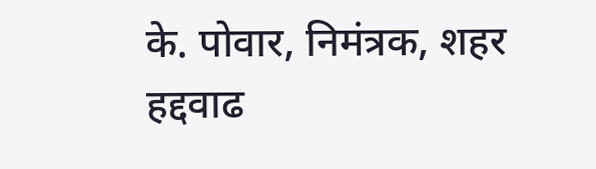के. पोवार, निमंत्रक, शहर हद्दवाढ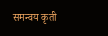समन्वय कृती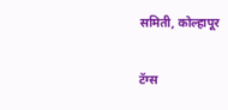समिती, कोल्हापूर

टॅग्स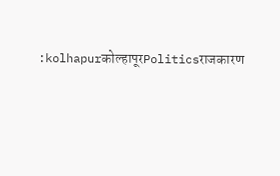:kolhapurकोल्हापूरPoliticsराजकारण